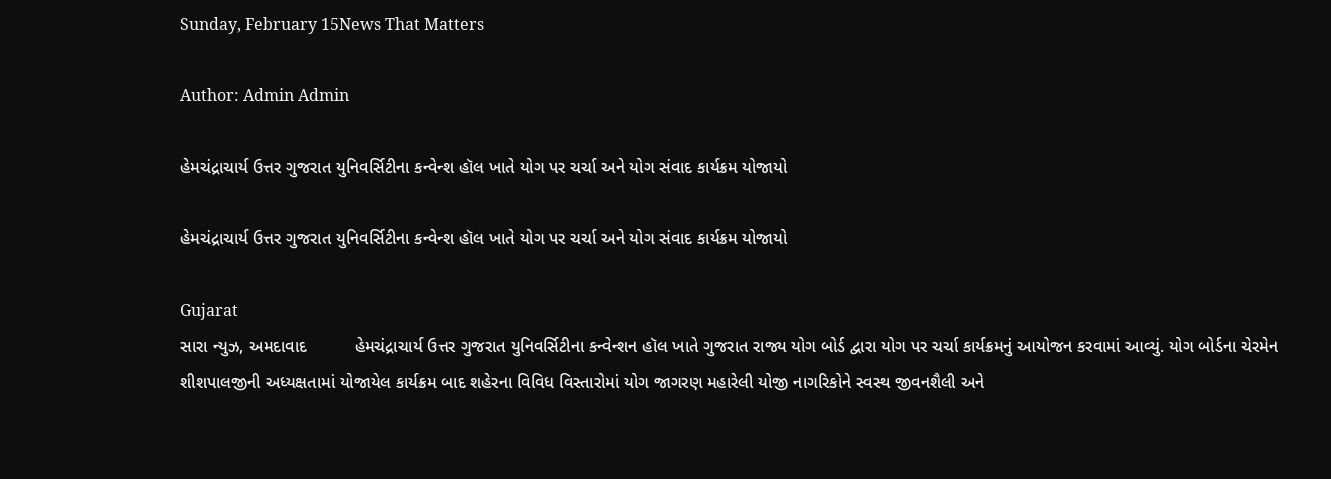Sunday, February 15News That Matters

Author: Admin Admin

હેમચંદ્રાચાર્ય ઉત્તર ગુજરાત યુનિવર્સિટીના કન્વેન્શ હૉલ ખાતે યોગ પર ચર્ચા અને યોગ સંવાદ કાર્યક્રમ યોજાયો

હેમચંદ્રાચાર્ય ઉત્તર ગુજરાત યુનિવર્સિટીના કન્વેન્શ હૉલ ખાતે યોગ પર ચર્ચા અને યોગ સંવાદ કાર્યક્રમ યોજાયો

Gujarat
સારા ન્યુઝ, અમદાવાદ          હેમચંદ્રાચાર્ય ઉત્તર ગુજરાત યુનિવર્સિટીના કન્વેન્શન હૉલ ખાતે ગુજરાત રાજ્ય યોગ બોર્ડ દ્વારા યોગ પર ચર્ચા કાર્યક્રમનું આયોજન કરવામાં આવ્યું. યોગ બોર્ડના ચેરમેન શીશપાલજીની અધ્યક્ષતામાં યોજાયેલ કાર્યક્રમ બાદ શહેરના વિવિધ વિસ્તારોમાં યોગ જાગરણ મહારેલી યોજી નાગરિકોને સ્વસ્થ જીવનશૈલી અને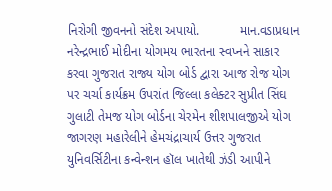નિરોગી જીવનનો સંદેશ અપાયો.           માન.વડાપ્રધાન નરેન્દ્રભાઈ મોદીના યોગમય ભારતના સ્વપ્નને સાકાર કરવા ગુજરાત રાજ્ય યોગ બોર્ડ દ્વારા આજ રોજ યોગ પર ચર્ચા કાર્યક્રમ ઉપરાંત જિલ્લા કલેક્ટર સુપ્રીત સિંઘ ગુલાટી તેમજ યોગ બોર્ડના ચેરમેન શીશપાલજીએ યોગ જાગરણ મહારેલીને હેમચંદ્રાચાર્ય ઉત્તર ગુજરાત યુનિવર્સિટીના કન્વેન્શન હૉલ ખાતેથી ઝંડી આપીને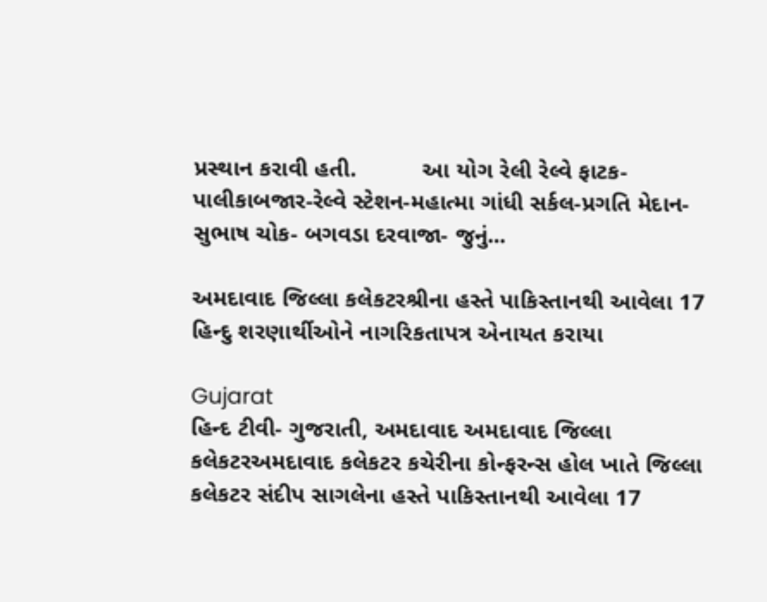પ્રસ્થાન કરાવી હતી.          આ યોગ રેલી રેલ્વે ફાટક-પાલીકાબજાર-રેલ્વે સ્ટેશન-મહાત્મા ગાંધી સર્કલ-પ્રગતિ મેદાન-સુભાષ ચોક- બગવડા દરવાજા- જુનું...

અમદાવાદ જિલ્લા કલેકટરશ્રીના હસ્તે પાકિસ્તાનથી આવેલા 17 હિન્દુ શરણાર્થીઓને નાગરિકતાપત્ર એનાયત કરાયા

Gujarat
હિન્દ ટીવી- ગુજરાતી, અમદાવાદ અમદાવાદ જિલ્લા કલેકટરઅમદાવાદ કલેકટર કચેરીના કોન્ફરન્સ હોલ ખાતે જિલ્લા કલેકટર સંદીપ સાગલેના હસ્તે પાકિસ્તાનથી આવેલા 17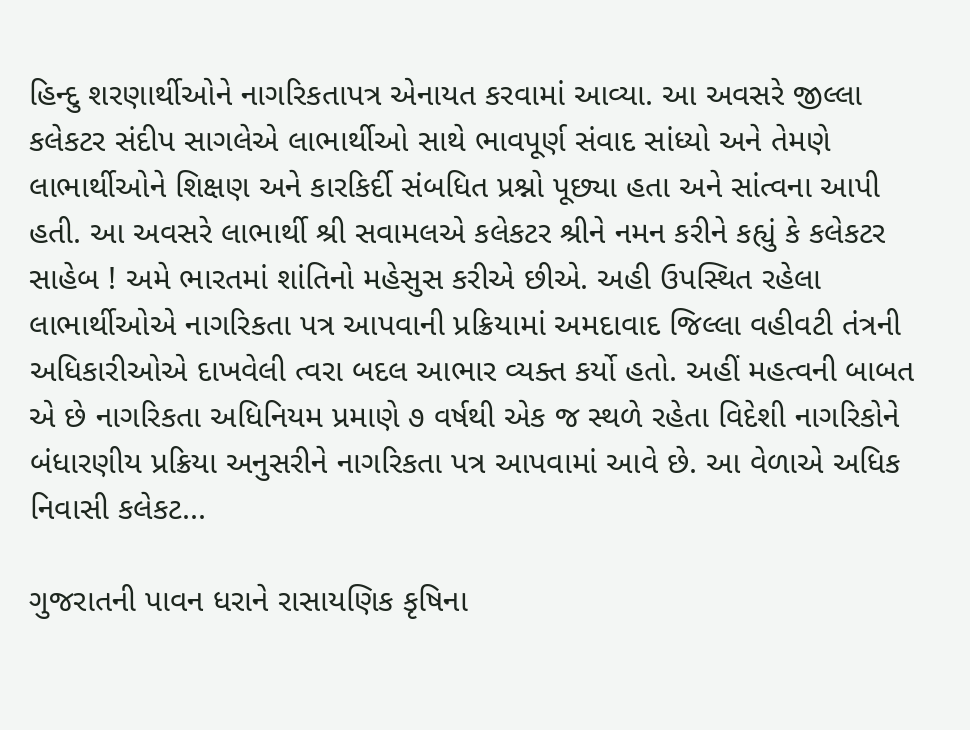હિન્દુ શરણાર્થીઓને નાગરિકતાપત્ર એનાયત કરવામાં આવ્યા. આ અવસરે જીલ્લા કલેકટર સંદીપ સાગલેએ લાભાર્થીઓ સાથે ભાવપૂર્ણ સંવાદ સાંધ્યો અને તેમણે લાભાર્થીઓને શિક્ષણ અને કારકિર્દી સંબધિત પ્રશ્નો પૂછ્યા હતા અને સાંત્વના આપી હતી. આ અવસરે લાભાર્થી શ્રી સવામલએ કલેકટર શ્રીને નમન કરીને કહ્યું કે કલેકટર સાહેબ ! અમે ભારતમાં શાંતિનો મહેસુસ કરીએ છીએ. અહી ઉપસ્થિત રહેલા લાભાર્થીઓએ નાગરિકતા પત્ર આપવાની પ્રક્રિયામાં અમદાવાદ જિલ્લા વહીવટી તંત્રની અધિકારીઓએ દાખવેલી ત્વરા બદલ આભાર વ્યક્ત કર્યો હતો. અહીં મહત્વની બાબત એ છે નાગરિકતા અધિનિયમ પ્રમાણે ૭ વર્ષથી એક જ સ્થળે રહેતા વિદેશી નાગરિકોને બંધારણીય પ્રક્રિયા અનુસરીને નાગરિકતા પત્ર આપવામાં આવે છે. આ વેળાએ અધિક નિવાસી કલેકટ...

ગુજરાતની પાવન ધરાને રાસાયણિક કૃષિના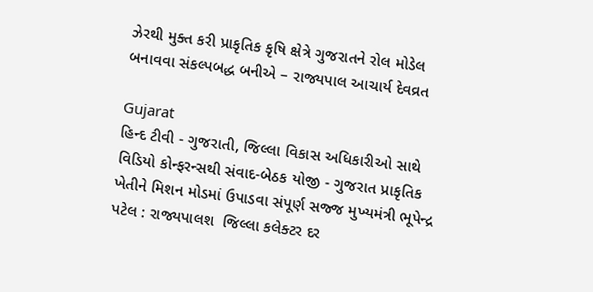ઝેરથી મુક્ત કરી પ્રાકૃતિક કૃષિ ક્ષેત્રે ગુજરાતને રોલ મોડેલ બનાવવા સંકલ્પબદ્ધ બનીએ – રાજ્યપાલ આચાર્ય દેવવ્રત

Gujarat
હિન્દ ટીવી - ગુજરાતી, જિલ્લા વિકાસ અધિકારીઓ સાથે વિડિયો કોન્ફરન્સથી સંવાદ-બેઠક યોજી - ગુજરાત પ્રાકૃતિક ખેતીને મિશન મોડમાં ઉપાડવા સંપૂર્ણ સજ્જ મુખ્યમંત્રી ભૂપેન્દ્ર પટેલ : રાજ્યપાલશ  જિલ્લા કલેક્ટર દર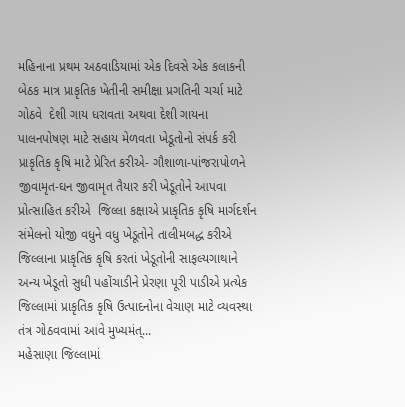મહિનાના પ્રથમ અઠવાડિયામાં એક દિવસે એક કલાકની બેઠક માત્ર પ્રાકૃતિક ખેતીની સમીક્ષા પ્રગતિની ચર્ચા માટે ગોઠવે  દેશી ગાય ધરાવતા અથવા દેશી ગાયના પાલનપોષણ માટે સહાય મેળવતા ખેડૂતોનો સંપર્ક કરી પ્રાકૃતિક કૃષિ માટે પ્રેરિત કરીએ- ગૌશાળા-પાંજરાપોળને જીવામૃત-ઘન જીવામૃત તૈયાર કરી ખેડૂતોને આપવા પ્રોત્સાહિત કરીએ  જિલ્લા કક્ષાએ પ્રાકૃતિક કૃષિ માર્ગદર્શન સંમેલનો યોજી વધુને વધુ ખેડૂતોને તાલીમબદ્ધ કરીએ જિલ્લાના પ્રાકૃતિક કૃષિ કરતાં ખેડૂતોની સાફલ્યગાથાને અન્ય ખેડૂતો સુધી પહોંચાડીને પ્રેરણા પૂરી પાડીએ પ્રત્યેક જિલ્લામાં પ્રાકૃતિક કૃષિ ઉત્પાદનોના વેચાણ માટે વ્યવસ્થા તંત્ર ગોઠવવામાં આવે મુખ્યમંત્...
મહેસાણા જિલ્લામાં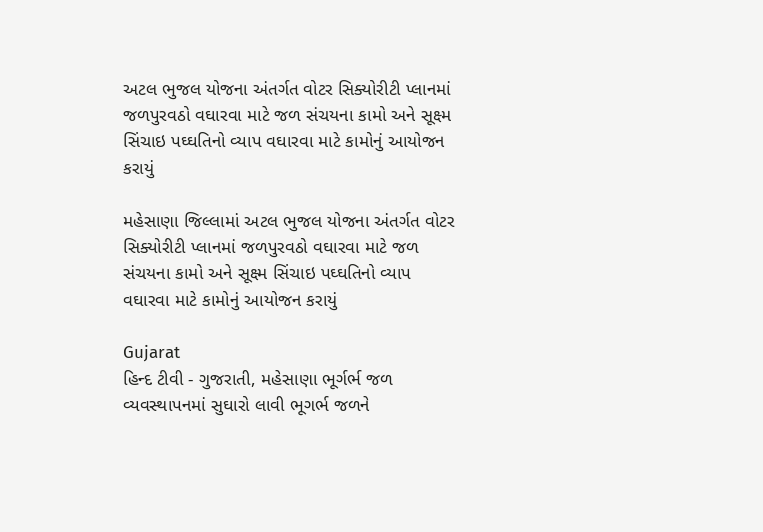અટલ ભુજલ યોજના અંતર્ગત વોટર સિક્યોરીટી પ્લાનમાં જળપુરવઠો વઘારવા માટે જળ સંચયના કામો અને સૂક્ષ્મ સિંચાઇ પઘ્ઘતિનો વ્યાપ વઘારવા માટે કામોનું આયોજન કરાયું

મહેસાણા જિલ્લામાં અટલ ભુજલ યોજના અંતર્ગત વોટર સિક્યોરીટી પ્લાનમાં જળપુરવઠો વઘારવા માટે જળ સંચયના કામો અને સૂક્ષ્મ સિંચાઇ પઘ્ઘતિનો વ્યાપ વઘારવા માટે કામોનું આયોજન કરાયું

Gujarat
હિન્દ ટીવી - ગુજરાતી, મહેસાણા ભૂર્ગર્ભ જળ વ્યવસ્થાપનમાં સુઘારો લાવી ભૂગર્ભ જળને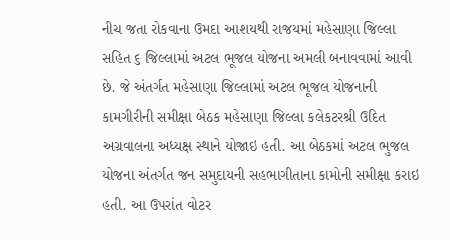નીચ જતા રોકવાના ઉમદા આશયથી રાજયમાં મહેસાણા જિલ્લા સહિત ૬ જિલ્લામાં અટલ ભૂજલ યોજના અમલી બનાવવામાં આવી છે. જે અંતર્ગત મહેસાણા જિલ્લામાં અટલ ભૂજલ યોજનાની કામગીરીની સમીક્ષા બેઠક મહેસાણા જિલ્લા કલેકટરશ્રી ઉદિત અગ્રવાલના અધ્યક્ષ સ્થાને યોજાઇ હતી. આ બેઠકમાં અટલ ભુજલ યોજના અંતર્ગત જન સમુદાયની સહભાગીતાના કામોની સમીક્ષા કરાઇ હતી. આ ઉપરાંત વોટર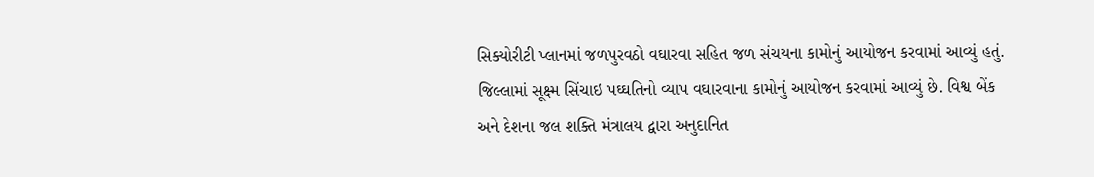સિક્યોરીટી પ્લાનમાં જળપુરવઠો વઘારવા સહિત જળ સંચયના કામોનું આયોજન કરવામાં આવ્યું હતું. જિલ્લામાં સૂક્ષ્મ સિંચાઇ પઘ્ઘતિનો વ્યાપ વઘારવાના કામોનું આયોજન કરવામાં આવ્યું છે. વિશ્વ બેંક અને દેશના જલ શક્તિ મંત્રાલય દ્વારા અનુદાનિત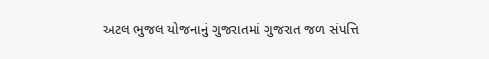અટલ ભુજલ યોજનાનું ગુજરાતમાં ગુજરાત જળ સંપત્તિ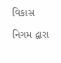વિકાસ નિગમ દ્વારા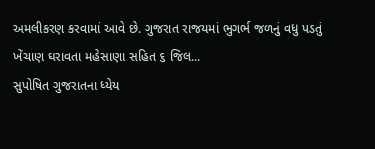અમલીકરણ કરવામાં આવે છે. ગુજરાત રાજયમાં ભુગર્ભ જળનું વધુ પડતું ખેંચાણ ઘરાવતા મહેસાણા સહિત ૬ જિલ...
સુપોષિત ગુજરાતના ધ્યેય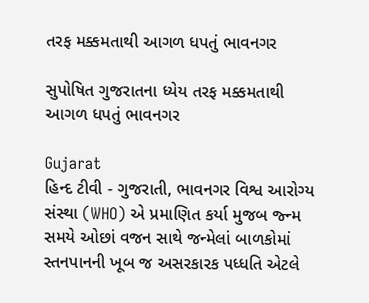તરફ મક્કમતાથી આગળ ધપતું ભાવનગર

સુપોષિત ગુજરાતના ધ્યેય તરફ મક્કમતાથી આગળ ધપતું ભાવનગર

Gujarat
હિન્દ ટીવી - ગુજરાતી, ભાવનગર વિશ્વ આરોગ્ય સંસ્થા (WHO) એ પ્રમાણિત કર્યા મુજબ જ્ન્મ સમયે ઓછાં વજન સાથે જન્મેલાં બાળકોમાં સ્તનપાનની ખૂબ જ અસરકારક પધ્ધતિ એટલે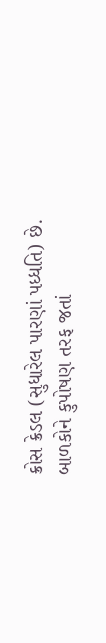ક્રોસ ક્રેડલ (સુધારેલ પારણાં પધ્ધતિ) છે. બાળકોને કુપોષણ તરફ જતાં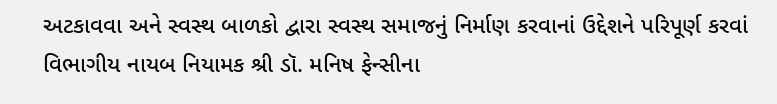અટકાવવા અને સ્વસ્થ બાળકો દ્વારા સ્વસ્થ સમાજનું નિર્માણ કરવાનાં ઉદ્દેશને પરિપૂર્ણ કરવાં વિભાગીય નાયબ નિયામક શ્રી ડૉ. મનિષ ફેન્સીના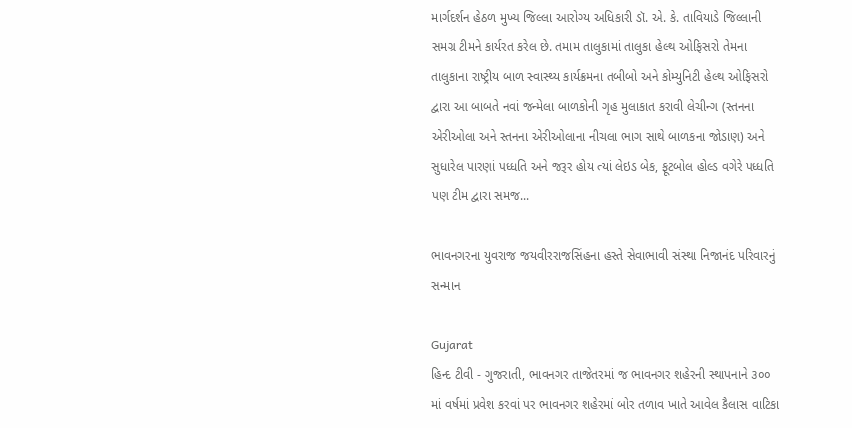માર્ગદર્શન હેઠળ મુખ્ય જિલ્લા આરોગ્ય અધિકારી ડૉ. એ. કે. તાવિયાડે જિલ્લાની સમગ્ર ટીમને કાર્યરત કરેલ છે. તમામ તાલુકામાં તાલુકા હેલ્થ ઓફિસરો તેમના તાલુકાના રાષ્ટ્રીય બાળ સ્વાસ્થ્ય કાર્યક્રમના તબીબો અને કોમ્યુનિટી હેલ્થ ઓફિસરો દ્વારા આ બાબતે નવાં જન્મેલા બાળકોની ગૃહ મુલાકાત કરાવી લેચીન્ગ (સ્તનના એરીઓલા અને સ્તનના એરીઓલાના નીચલા ભાગ સાથે બાળકના જોડાણ) અને સુધારેલ પારણાં પધ્ધતિ અને જરૂર હોય ત્યાં લેઇડ બેક, ફૂટબોલ હોલ્ડ વગેરે પધ્ધતિ પણ ટીમ દ્વારા સમજ...

ભાવનગરના યુવરાજ જયવીરરાજસિંહના હસ્તે સેવાભાવી સંસ્થા નિજાનંદ પરિવારનું સન્માન

Gujarat
હિન્દ ટીવી - ગુજરાતી, ભાવનગર તાજેતરમાં જ ભાવનગર શહેરની સ્થાપનાને ૩૦૦ માં વર્ષમાં પ્રવેશ કરવાં પર ભાવનગર શહેરમાં બોર તળાવ ખાતે આવેલ કૈલાસ વાટિકા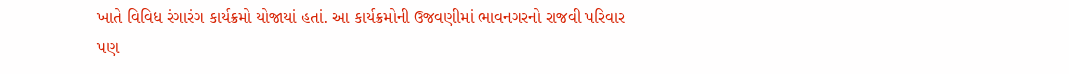ખાતે વિવિધ રંગારંગ કાર્યક્રમો યોજાયાં હતાં. આ કાર્યક્રમોની ઉજવણીમાં ભાવનગરનો રાજવી પરિવાર પણ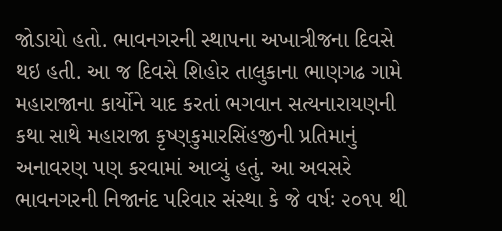જોડાયો હતો. ભાવનગરની સ્થાપના અખાત્રીજના દિવસે થઇ હતી. આ જ દિવસે શિહોર તાલુકાના ભાણગઢ ગામે મહારાજાના કાર્યોને યાદ કરતાં ભગવાન સત્યનારાયણની કથા સાથે મહારાજા કૃષ્ણકુમારસિંહજીની પ્રતિમાનું અનાવરણ પણ કરવામાં આવ્યું હતું. આ અવસરે ભાવનગરની નિજાનંદ પરિવાર સંસ્થા કે જે વર્ષઃ ૨૦૧૫ થી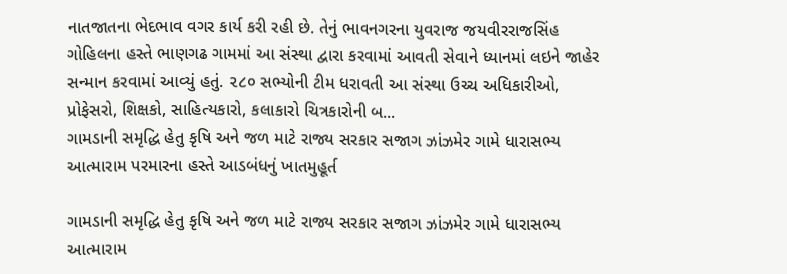નાતજાતના ભેદભાવ વગર કાર્ય કરી રહી છે. તેનું ભાવનગરના યુવરાજ જયવીરરાજસિંહ ગોહિલના હસ્તે ભાણગઢ ગામમાં આ સંસ્થા દ્વારા કરવામાં આવતી સેવાને ધ્યાનમાં લઇને જાહેર સન્માન કરવામાં આવ્યું હતું. ૨૮૦ સભ્યોની ટીમ ધરાવતી આ સંસ્થા ઉચ્ચ અધિકારીઓ, પ્રોફેસરો, શિક્ષકો, સાહિત્યકારો, કલાકારો ચિત્રકારોની બ...
ગામડાની સમૃદ્ધિ હેતુ કૃષિ અને જળ માટે રાજ્ય સરકાર સજાગ ઝાંઝમેર ગામે ધારાસભ્ય આત્મારામ પરમારના હસ્તે આડબંધનું ખાતમુહૂર્ત

ગામડાની સમૃદ્ધિ હેતુ કૃષિ અને જળ માટે રાજ્ય સરકાર સજાગ ઝાંઝમેર ગામે ધારાસભ્ય આત્મારામ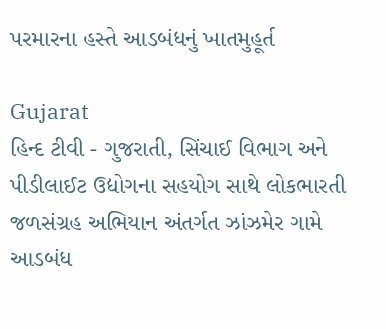પરમારના હસ્તે આડબંધનું ખાતમુહૂર્ત

Gujarat
હિન્દ ટીવી - ગુજરાતી, સિંચાઈ વિભાગ અને પીડીલાઈટ ઉદ્યોગના સહયોગ સાથે લોકભારતી જળસંગ્રહ અભિયાન અંતર્ગત ઝાંઝમેર ગામે આડબંધ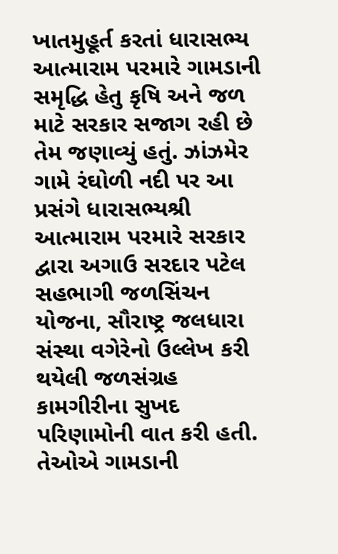ખાતમુહૂર્ત કરતાં ધારાસભ્ય આત્મારામ પરમારે ગામડાની સમૃદ્ધિ હેતુ કૃષિ અને જળ માટે સરકાર સજાગ રહી છે તેમ જણાવ્યું હતું. ઝાંઝમેર ગામે રંઘોળી નદી પર આ પ્રસંગે ધારાસભ્યશ્રી આત્મારામ પરમારે સરકાર દ્વારા અગાઉ સરદાર પટેલ સહભાગી જળસિંચન યોજના, સૌરાષ્ટ્ર જલધારા સંસ્થા વગેરેનો ઉલ્લેખ કરી થયેલી જળસંગ્રહ કામગીરીના સુખદ પરિણામોની વાત કરી હતી. તેઓએ ગામડાની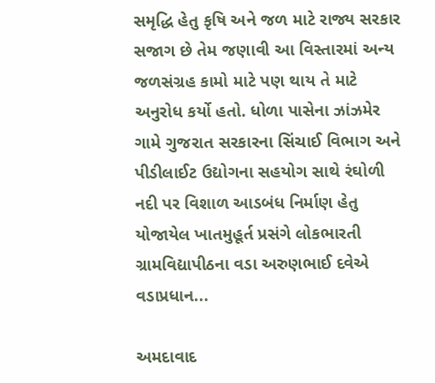સમૃદ્ધિ હેતુ કૃષિ અને જળ માટે રાજ્ય સરકાર સજાગ છે તેમ જણાવી આ વિસ્તારમાં અન્ય જળસંગ્રહ કામો માટે પણ થાય તે માટે અનુરોધ કર્યો હતો. ધોળા પાસેના ઝાંઝમેર ગામે ગુજરાત સરકારના સિંચાઈ વિભાગ અને પીડીલાઈટ ઉદ્યોગના સહયોગ સાથે રંઘોળી નદી પર વિશાળ આડબંધ નિર્માણ હેતુ યોજાયેલ ખાતમુહૂર્ત પ્રસંગે લોકભારતી ગ્રામવિદ્યાપીઠના વડા અરુણભાઈ દવેએ વડાપ્રધાન...

અમદાવાદ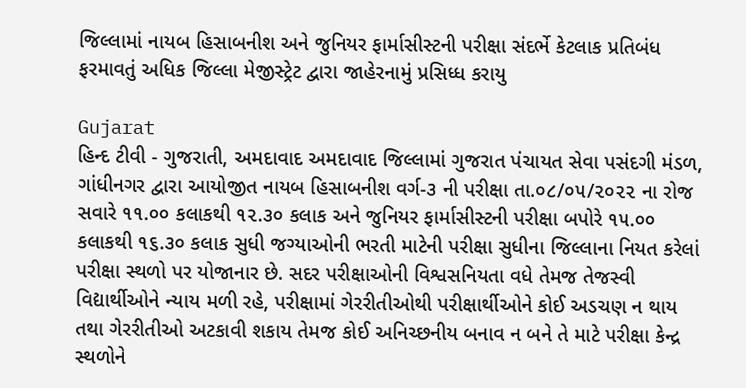જિલ્‍લામાં નાયબ હિસાબનીશ અને જુનિયર ફાર્માસીસ્ટની પરીક્ષા સંદર્ભે કેટલાક પ્રતિબંધ ફરમાવતું અધિક જિલ્લા મેજીસ્‍ટ્રેટ દ્વારા જાહેરનામું પ્રસિધ્ધ કરાયુ

Gujarat
હિન્દ ટીવી - ગુજરાતી, અમદાવાદ અમદાવાદ જિલ્લામાં ગુજરાત પંચાયત સેવા પસંદગી મંડળ, ગાંધીનગર દ્વારા આયોજીત નાયબ હિસાબનીશ વર્ગ-૩ ની પરીક્ષા તા.૦૮/૦૫/૨૦૨૨ ના રોજ સવારે ૧૧.૦૦ કલાકથી ૧૨.૩૦ કલાક અને જુનિયર ફાર્માસીસ્ટની પરીક્ષા બપોરે ૧૫.૦૦ કલાકથી ૧૬.૩૦ કલાક સુધી જગ્યાઓની ભરતી માટેની પરીક્ષા સુધીના જિલ્લાના નિયત કરેલાં પરીક્ષા સ્થળો પર યોજાનાર છે. સદર પરીક્ષાઓની વિશ્વસનિયતા વધે તેમજ તેજસ્વી વિદ્યાર્થીઓને ન્યાય મળી રહે, પરીક્ષામાં ગેરરીતીઓથી પરીક્ષાર્થીઓને કોઈ અડચણ ન થાય તથા ગેરરીતીઓ અટકાવી શકાય તેમજ કોઈ અનિચ્છનીય બનાવ ન બને તે માટે પરીક્ષા કેન્દ્ર સ્થળોને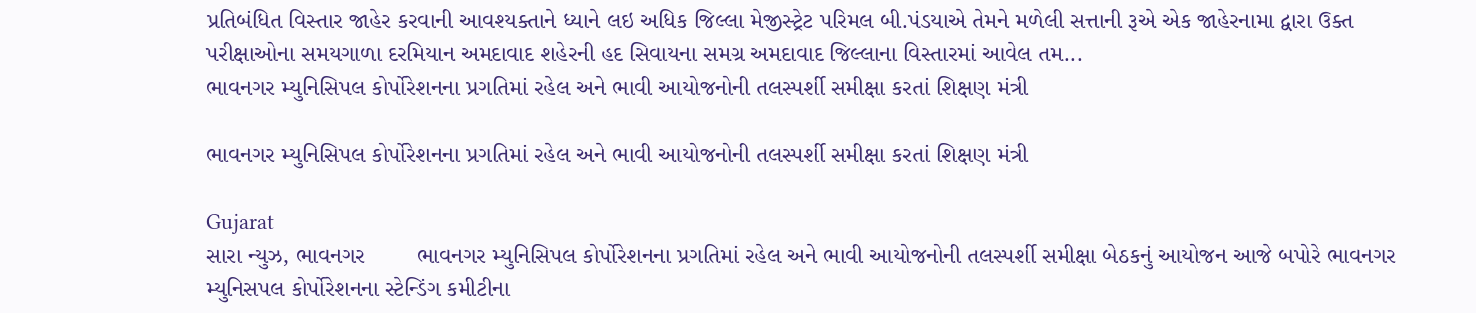પ્રતિબંધિત વિસ્તાર જાહેર કરવાની આવશ્યક્તાને ધ્યાને લઇ અધિક જિલ્લા મેજીસ્‍ટ્રેટ પરિમલ બી.પંડયાએ તેમને મળેલી સત્તાની રૂએ એક જાહેરનામા દ્વારા ઉક્ત પરીક્ષાઓના સમયગાળા દરમિયાન અમદાવાદ શહેરની હદ સિવાયના સમગ્ર અમદાવાદ જિલ્લાના વિસ્તારમાં આવેલ તમ...
ભાવનગર મ્યુનિસિપલ કોર્પોરેશનના પ્રગતિમાં રહેલ અને ભાવી આયોજનોની તલસ્પર્શી સમીક્ષા કરતાં શિક્ષણ મંત્રી

ભાવનગર મ્યુનિસિપલ કોર્પોરેશનના પ્રગતિમાં રહેલ અને ભાવી આયોજનોની તલસ્પર્શી સમીક્ષા કરતાં શિક્ષણ મંત્રી

Gujarat
સારા ન્યુઝ, ભાવનગર        ભાવનગર મ્યુનિસિપલ કોર્પોરેશનના પ્રગતિમાં રહેલ અને ભાવી આયોજનોની તલસ્પર્શી સમીક્ષા બેઠકનું આયોજન આજે બપોરે ભાવનગર મ્યુનિસપલ કોર્પોરેશનના સ્ટેન્ડિંગ કમીટીના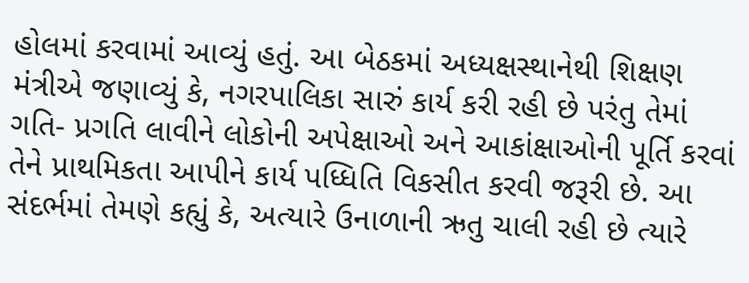હોલમાં કરવામાં આવ્યું હતું. આ બેઠકમાં અધ્યક્ષસ્થાનેથી શિક્ષણ મંત્રીએ જણાવ્યું કે, નગરપાલિકા સારું કાર્ય કરી રહી છે પરંતુ તેમાં ગતિ- પ્રગતિ લાવીને લોકોની અપેક્ષાઓ અને આકાંક્ષાઓની પૂર્તિ કરવાં તેને પ્રાથમિકતા આપીને કાર્ય પધ્ધિતિ વિકસીત કરવી જરૂરી છે. આ સંદર્ભમાં તેમણે કહ્યું કે, અત્યારે ઉનાળાની ઋતુ ચાલી રહી છે ત્યારે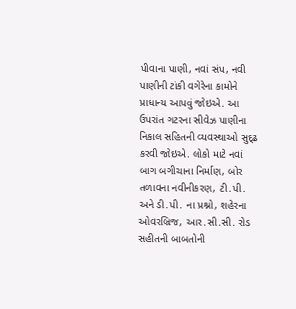પીવાના પાણી, નવાં સંપ, નવી પાણીની ટાંકી વગેરેના કામોને પ્રાધાન્ય આપવું જોઇએ. આ ઉપરાંત ગટરના સીવેઝ પાણીના નિકાલ સહિતની વ્યવસ્થાઓ સુદ્ઢ કરવી જોઇએ. લોકો માટે નવાં બાગ બગીચાના નિર્માણ, બોર તળાવના નવીનીકરણ, ટી.પી. અને ડી.પી. ના પ્રશ્નો, શહેરના ઓવરબ્રિજ, આર.સી.સી. રોડ સહીતની બાબતોની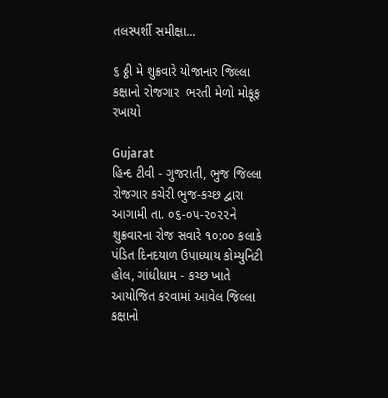તલસ્પર્શી સમીક્ષા...

૬ ઠ્ઠી મે શુક્રવારે યોજાનાર જિલ્લા કક્ષાનો રોજગાર  ભરતી મેળો મોકૂફ રખાયો

Gujarat
હિન્દ ટીવી - ગુજરાતી, ભુજ જિલ્લા રોજગાર કચેરી ભુજ-કચ્છ દ્વારા આગામી તા. ૦૬-૦૫-૨૦૨૨ને શુક્રવારના રોજ સવારે ૧૦:૦૦ કલાકે પંડિત દિનદયાળ ઉપાધ્યાય કોમ્યુનિટી હોલ, ગાંધીધામ - કચ્છ ખાતે આયોજિત કરવામાં આવેલ જિલ્લા કક્ષાનો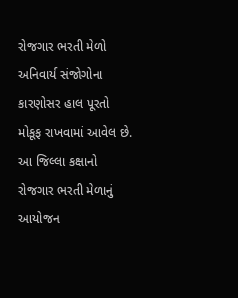રોજગાર ભરતી મેળો અનિવાર્ય સંજોગોના કારણોસર હાલ પૂરતો મોકૂફ રાખવામાં આવેલ છે. આ જિલ્લા કક્ષાનો રોજગાર ભરતી મેળાનું આયોજન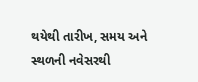થયેથી તારીખ, સમય અને સ્થળની નવેસરથી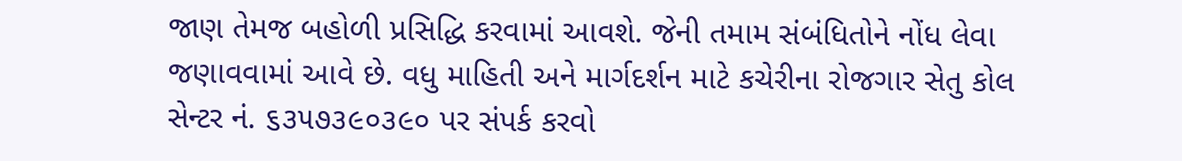જાણ તેમજ બહોળી પ્રસિદ્ધિ કરવામાં આવશે. જેની તમામ સંબંધિતોને નોંધ લેવા જણાવવામાં આવે છે. વધુ માહિતી અને માર્ગદર્શન માટે કચેરીના રોજગાર સેતુ કોલ સેન્ટર નં. ૬૩૫૭૩૯૦૩૯૦ પર સંપર્ક કરવો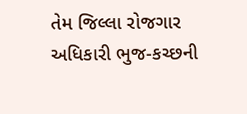તેમ જિલ્લા રોજગાર અધિકારી ભુજ-કચ્છની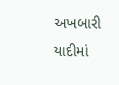અખબારી યાદીમાં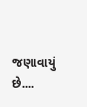જણાવાયું છે....